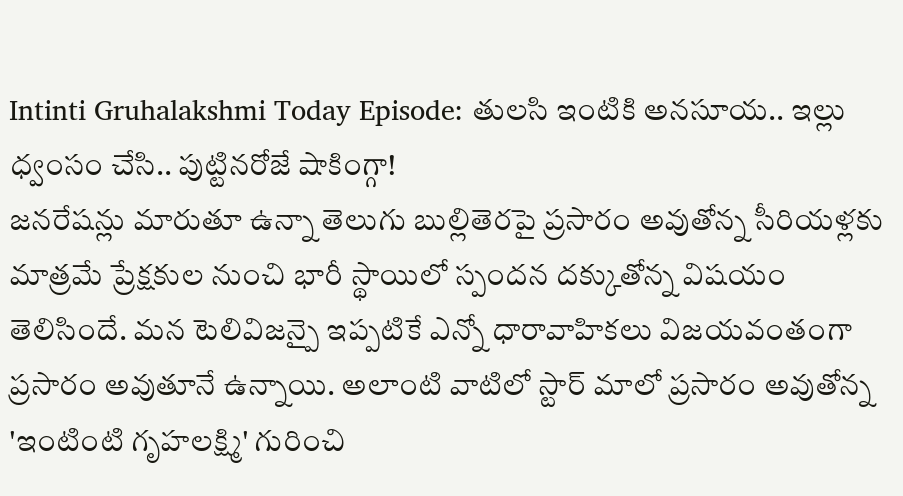Intinti Gruhalakshmi Today Episode: తులసి ఇంటికి అనసూయ.. ఇల్లు ధ్వంసం చేసి.. పుట్టినరోజే షాకింగ్గా!
జనరేషన్లు మారుతూ ఉన్నా తెలుగు బుల్లితెరపై ప్రసారం అవుతోన్న సీరియళ్లకు మాత్రమే ప్రేక్షకుల నుంచి భారీ స్థాయిలో స్పందన దక్కుతోన్న విషయం తెలిసిందే. మన టెలివిజన్పై ఇప్పటికే ఎన్నో ధారావాహికలు విజయవంతంగా ప్రసారం అవుతూనే ఉన్నాయి. అలాంటి వాటిలో స్టార్ మాలో ప్రసారం అవుతోన్న 'ఇంటింటి గృహలక్ష్మి' గురించి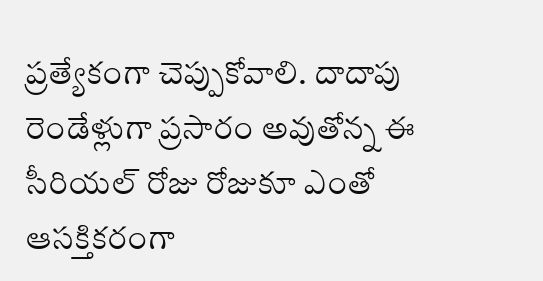ప్రత్యేకంగా చెప్పుకోవాలి. దాదాపు రెండేళ్లుగా ప్రసారం అవుతోన్న ఈ సీరియల్ రోజు రోజుకూ ఎంతో ఆసక్తికరంగా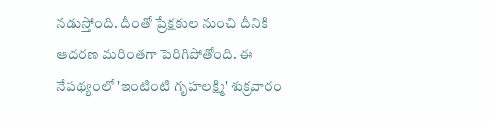నడుస్తోంది. దీంతో ప్రేక్షకుల నుంచి దీనికి ఆదరణ మరింతగా పెరిగిపోతోంది. ఈ నేపథ్యంలో 'ఇంటింటి గృహలక్ష్మి' శుక్రవారం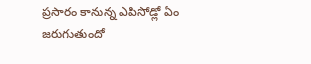ప్రసారం కానున్న ఎపిసోడ్లో ఏం జరుగుతుందో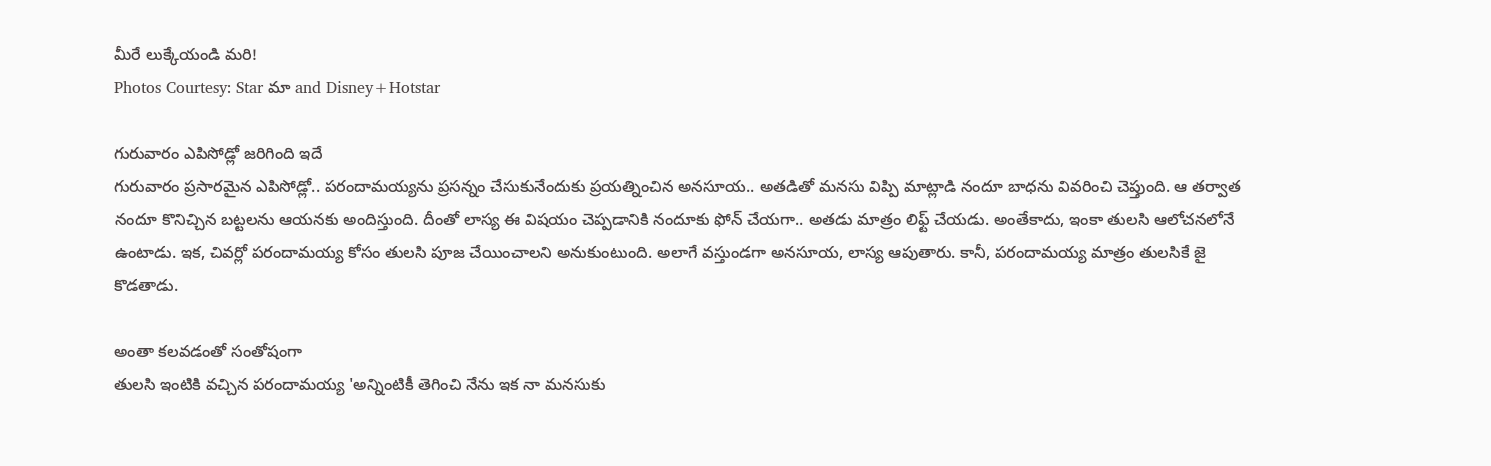మీరే లుక్కేయండి మరి!
Photos Courtesy: Star మా and Disney+Hotstar

గురువారం ఎపిసోడ్లో జరిగింది ఇదే
గురువారం ప్రసారమైన ఎపిసోడ్లో.. పరందామయ్యను ప్రసన్నం చేసుకునేందుకు ప్రయత్నించిన అనసూయ.. అతడితో మనసు విప్పి మాట్లాడి నందూ బాధను వివరించి చెప్తుంది. ఆ తర్వాత నందూ కొనిచ్చిన బట్టలను ఆయనకు అందిస్తుంది. దీంతో లాస్య ఈ విషయం చెప్పడానికి నందూకు ఫోన్ చేయగా.. అతడు మాత్రం లిఫ్ట్ చేయడు. అంతేకాదు, ఇంకా తులసి ఆలోచనలోనే ఉంటాడు. ఇక, చివర్లో పరందామయ్య కోసం తులసి పూజ చేయించాలని అనుకుంటుంది. అలాగే వస్తుండగా అనసూయ, లాస్య ఆపుతారు. కానీ, పరందామయ్య మాత్రం తులసికే జై కొడతాడు.

అంతా కలవడంతో సంతోషంగా
తులసి ఇంటికి వచ్చిన పరందామయ్య 'అన్నింటికీ తెగించి నేను ఇక నా మనసుకు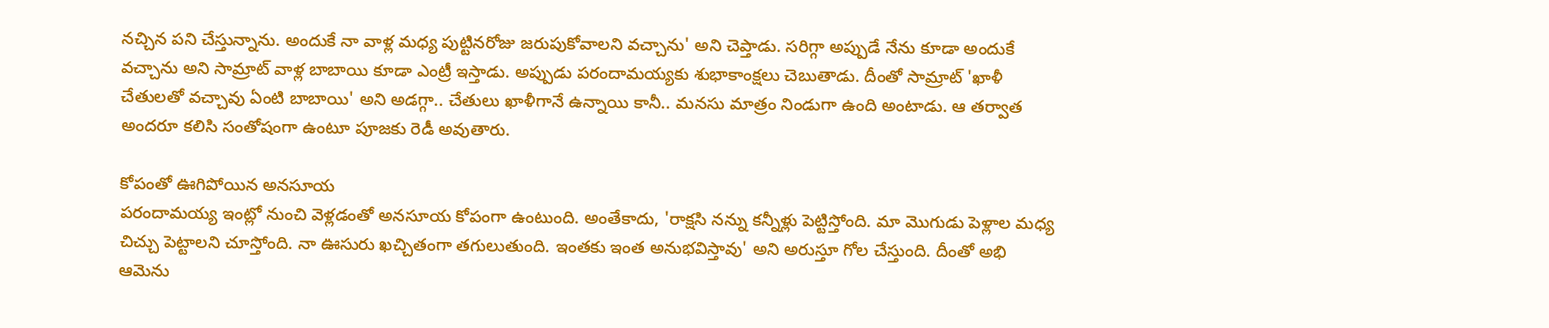నచ్చిన పని చేస్తున్నాను. అందుకే నా వాళ్ల మధ్య పుట్టినరోజు జరుపుకోవాలని వచ్చాను' అని చెప్తాడు. సరిగ్గా అప్పుడే నేను కూడా అందుకే వచ్చాను అని సామ్రాట్ వాళ్ల బాబాయి కూడా ఎంట్రీ ఇస్తాడు. అప్పుడు పరందామయ్యకు శుభాకాంక్షలు చెబుతాడు. దీంతో సామ్రాట్ 'ఖాళీ చేతులతో వచ్చావు ఏంటి బాబాయి' అని అడగ్గా.. చేతులు ఖాళీగానే ఉన్నాయి కానీ.. మనసు మాత్రం నిండుగా ఉంది అంటాడు. ఆ తర్వాత అందరూ కలిసి సంతోషంగా ఉంటూ పూజకు రెడీ అవుతారు.

కోపంతో ఊగిపోయిన అనసూయ
పరందామయ్య ఇంట్లో నుంచి వెళ్లడంతో అనసూయ కోపంగా ఉంటుంది. అంతేకాదు, 'రాక్షసి నన్ను కన్నీళ్లు పెట్టిస్తోంది. మా మొగుడు పెళ్లాల మధ్య చిచ్చు పెట్టాలని చూస్తోంది. నా ఊసురు ఖచ్చితంగా తగులుతుంది. ఇంతకు ఇంత అనుభవిస్తావు' అని అరుస్తూ గోల చేస్తుంది. దీంతో అభి ఆమెను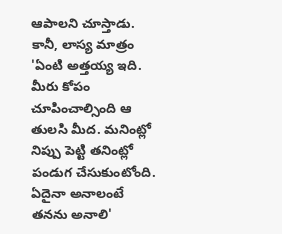ఆపాలని చూస్తాడు. కానీ, లాస్య మాత్రం 'ఏంటి అత్తయ్య ఇది. మీరు కోపం చూపించాల్సింది ఆ తులసి మీద. మనింట్లో నిప్పు పెట్టి తనింట్లో పండుగ చేసుకుంటోంది. ఏదైనా అనాలంటే తనను అనాలి'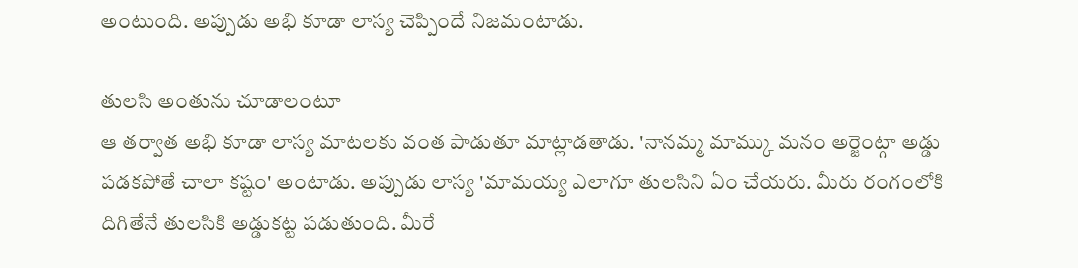అంటుంది. అప్పుడు అభి కూడా లాస్య చెప్పిందే నిజమంటాడు.

తులసి అంతును చూడాలంటూ
ఆ తర్వాత అభి కూడా లాస్య మాటలకు వంత పాడుతూ మాట్లాడతాడు. 'నానమ్మ మామ్కు మనం అర్జెంట్గా అడ్డు పడకపోతే చాలా కష్టం' అంటాడు. అప్పుడు లాస్య 'మామయ్య ఎలాగూ తులసిని ఏం చేయరు. మీరు రంగంలోకి దిగితేనే తులసికి అడ్డుకట్ట పడుతుంది. మీరే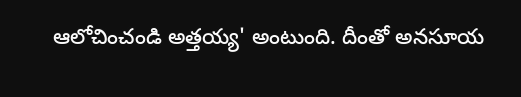ఆలోచించండి అత్తయ్య' అంటుంది. దీంతో అనసూయ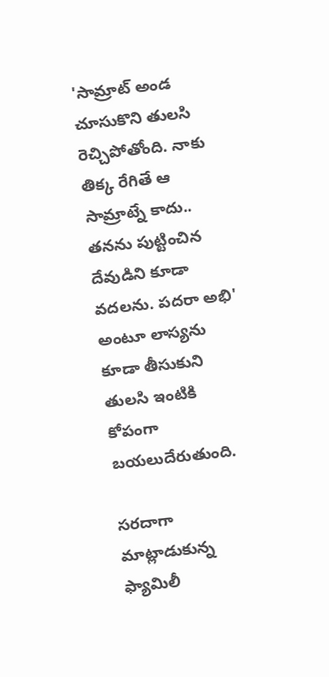'సామ్రాట్ అండ చూసుకొని తులసి రెచ్చిపోతోంది. నాకు తిక్క రేగితే ఆ సామ్రాట్నే కాదు.. తనను పుట్టించిన దేవుడిని కూడా వదలను. పదరా అభి' అంటూ లాస్యను కూడా తీసుకుని తులసి ఇంటికి కోపంగా బయలుదేరుతుంది.

సరదాగా మాట్లాడుకున్న ఫ్యామిలీ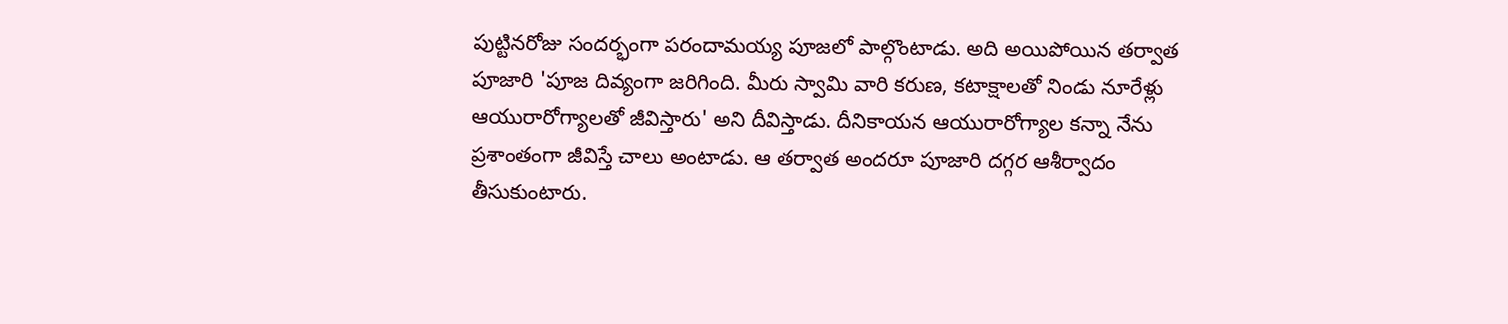పుట్టినరోజు సందర్భంగా పరందామయ్య పూజలో పాల్గొంటాడు. అది అయిపోయిన తర్వాత పూజారి 'పూజ దివ్యంగా జరిగింది. మీరు స్వామి వారి కరుణ, కటాక్షాలతో నిండు నూరేళ్లు ఆయురారోగ్యాలతో జీవిస్తారు' అని దీవిస్తాడు. దీనికాయన ఆయురారోగ్యాల కన్నా నేను ప్రశాంతంగా జీవిస్తే చాలు అంటాడు. ఆ తర్వాత అందరూ పూజారి దగ్గర ఆశీర్వాదం తీసుకుంటారు.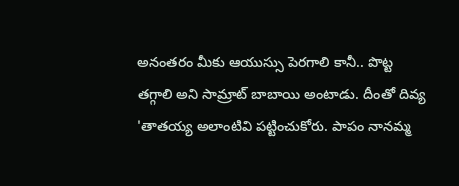అనంతరం మీకు ఆయుస్సు పెరగాలి కానీ.. పొట్ట తగ్గాలి అని సామ్రాట్ బాబాయి అంటాడు. దీంతో దివ్య 'తాతయ్య అలాంటివి పట్టించుకోరు. పాపం నానమ్మ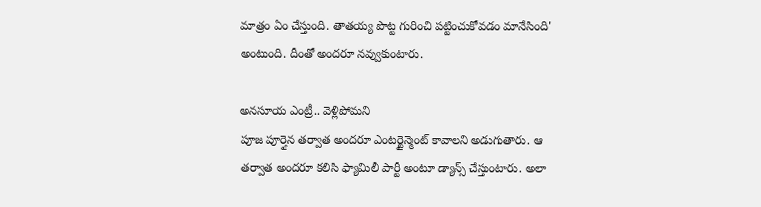మాత్రం ఏం చేస్తుంది. తాతయ్య పొట్ట గురించి పట్టించుకోవడం మానేసింది' అంటుంది. దీంతో అందరూ నవ్వుకుంటారు.

అనసూయ ఎంట్రీ.. వెళ్లిపోమని
పూజ పూర్తైన తర్వాత అందరూ ఎంటర్టైన్మెంట్ కావాలని అడుగుతారు. ఆ తర్వాత అందరూ కలిసి ఫ్యామిలీ పార్టీ అంటూ డ్యాన్స్ చేస్తుంటారు. అలా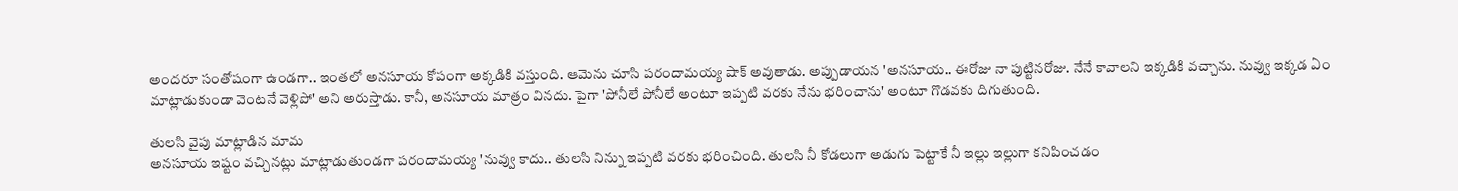అందరూ సంతోషంగా ఉండగా.. ఇంతలో అనసూయ కోపంగా అక్కడికి వస్తుంది. ఆమెను చూసి పరందామయ్య షాక్ అవుతాడు. అప్పుడాయన 'అనసూయ.. ఈరోజు నా పుట్టినరోజు. నేనే కావాలని ఇక్కడికి వచ్చాను. నువ్వు ఇక్కడ ఏం మాట్లాడుకుండా వెంటనే వెళ్లిపో' అని అరుస్తాడు. కానీ, అనసూయ మాత్రం వినదు. పైగా 'పోనీలే పోనీలే అంటూ ఇప్పటి వరకు నేను భరించాను' అంటూ గొడవకు దిగుతుంది.

తులసి వైపు మాట్లాడిన మామ
అనసూయ ఇష్టం వచ్చినట్లు మాట్లాడుతుండగా పరందామయ్య 'నువ్వు కాదు.. తులసి నిన్ను ఇప్పటి వరకు భరించింది. తులసి నీ కోడలుగా అడుగు పెట్టాకే నీ ఇల్లు ఇల్లుగా కనిపించడం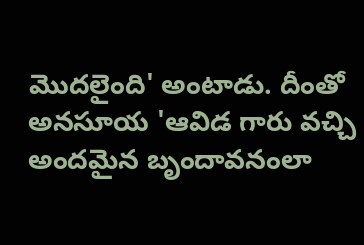మొదలైంది' అంటాడు. దీంతో అనసూయ 'ఆవిడ గారు వచ్చి అందమైన బృందావనంలా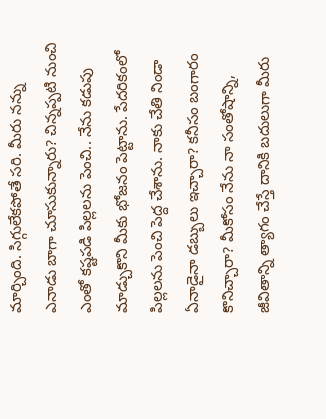మార్చింది. సిగ్గులేకపోతే సరి. మీరు నన్ను ఎనాడు బాగా చూసుకున్నారు? చిన్నప్పటి నుంచి ఎంతో కష్టపడి పిల్లలను పెంచి.. నేను కడుపు మాడ్చుకొని మీకు భోజనం పెట్టాను. పేదరికంలో పిల్లలను పెంచి పెద్ద చేశాను. నాకు చేతి నిండా ఏనాడైనా డబ్బులు ఇచ్చారా? కనీసం బంగారం కొనిచ్చారా? మీకోసం నేను నా సంతోషాన్ని, జీవితాన్ని త్యాగం చేస్తే దానికి బదులుగా మీరు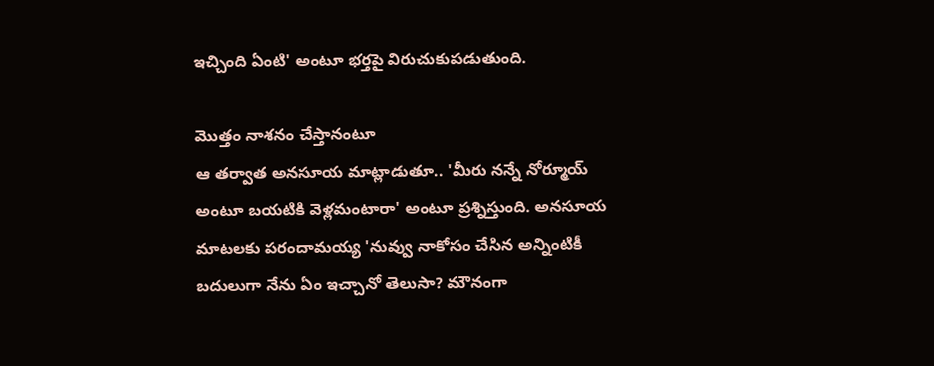ఇచ్చింది ఏంటి' అంటూ భర్తపై విరుచుకుపడుతుంది.

మొత్తం నాశనం చేస్తానంటూ
ఆ తర్వాత అనసూయ మాట్లాడుతూ.. 'మీరు నన్నే నోర్మూయ్ అంటూ బయటికి వెళ్లమంటారా' అంటూ ప్రశ్నిస్తుంది. అనసూయ మాటలకు పరందామయ్య 'నువ్వు నాకోసం చేసిన అన్నింటికీ బదులుగా నేను ఏం ఇచ్చానో తెలుసా? మౌనంగా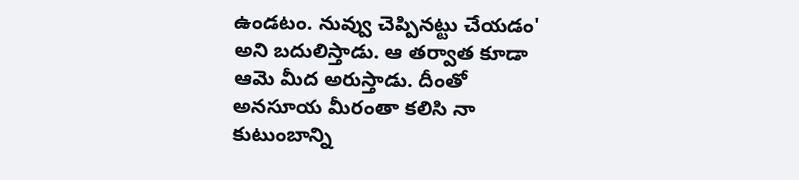ఉండటం. నువ్వు చెప్పినట్టు చేయడం' అని బదులిస్తాడు. ఆ తర్వాత కూడా ఆమె మీద అరుస్తాడు. దీంతో అనసూయ మీరంతా కలిసి నా కుటుంబాన్ని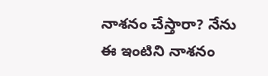నాశనం చేస్తారా? నేను ఈ ఇంటిని నాశనం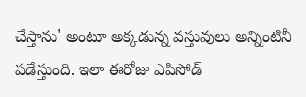చేస్తాను' అంటూ అక్కడున్న వస్తువులు అన్నింటినీ పడేస్తుంది. ఇలా ఈరోజు ఎపిసోడ్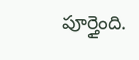పూర్తైంది.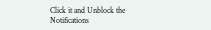Click it and Unblock the Notifications